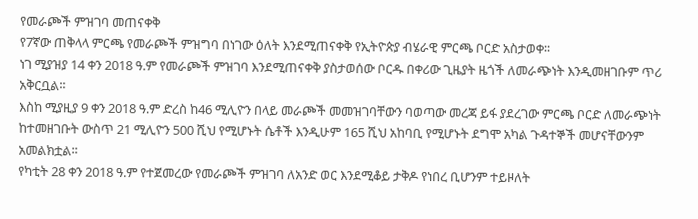የመራጮች ምዝገባ መጠናቀቅ
የ7ኛው ጠቅላላ ምርጫ የመራጮች ምዝግባ በነገው ዕለት እንደሚጠናቀቅ የኢትዮጵያ ብሄራዊ ምርጫ ቦርድ አስታወቀ፡፡
ነገ ሚያዝያ 14 ቀን 2018 ዓ.ም የመራጮች ምዝገባ እንደሚጠናቀቅ ያስታወሰው ቦርዱ በቀሪው ጊዜያት ዜጎች ለመራጭነት እንዲመዘገቡም ጥሪ አቅርቧል፡፡
እስከ ሚያዚያ 9 ቀን 2018 ዓ.ም ድረስ ከ46 ሚሊዮን በላይ መራጮች መመዝገባቸውን ባወጣው መረጃ ይፋ ያደረገው ምርጫ ቦርድ ለመራጭነት ከተመዘገቡት ውስጥ 21 ሚሊዮን 500 ሺህ የሚሆኑት ሴቶች እንዲሁም 165 ሺህ አከባቢ የሚሆኑት ደግሞ አካል ጉዳተኞች መሆናቸውንም አመልክቷል፡፡
የካቲት 28 ቀን 2018 ዓ.ም የተጀመረው የመራጮች ምዝገባ ለአንድ ወር እንደሚቆይ ታቅዶ የነበረ ቢሆንም ተይዞለት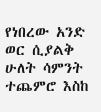የነበረው አንድ ወር ሲያልቅ ሁለት ሳምንት ተጨምሮ እስከ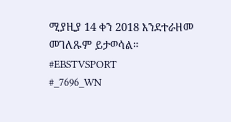ሚያዚያ 14 ቀን 2018 እንደተራዘመ መገለጹም ይታወሳል።
#EBSTVSPORT
#_7696_WN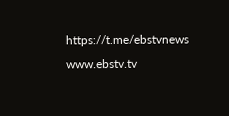https://t.me/ebstvnews
www.ebstv.tv